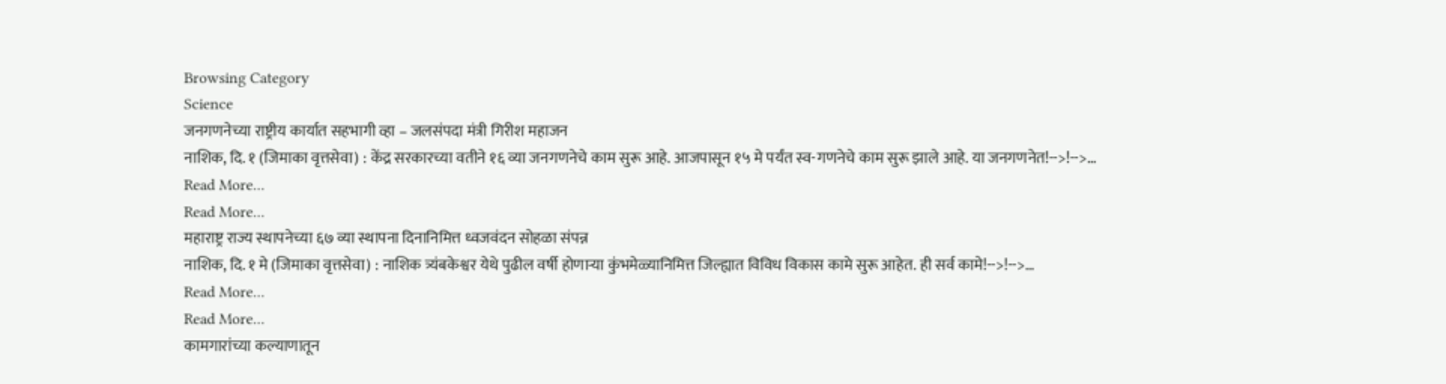Browsing Category
Science
जनगणनेच्या राष्ट्रीय कार्यात सहभागी व्हा – जलसंपदा मंत्री गिरीश महाजन
नाशिक, दि. १ (जिमाका वृत्तसेवा) : केंद्र सरकारच्या वतीने १६ व्या जनगणनेचे काम सुरू आहे. आजपासून १५ मे पर्यंत स्व-गणनेचे काम सुरू झाले आहे. या जनगणनेत!-->!-->…
Read More...
Read More...
महाराष्ट्र राज्य स्थापनेच्या ६७ व्या स्थापना दिनानिमित्त ध्वजवंदन सोहळा संपन्न
नाशिक, दि. १ मे (जिमाका वृत्तसेवा) : नाशिक त्र्यंबकेश्वर येथे पुढील वर्षी होणाऱ्या कुंभमेळ्यानिमित्त जिल्ह्यात विविध विकास कामे सुरू आहेत. ही सर्व कामे!-->!-->…
Read More...
Read More...
कामगारांच्या कल्याणातून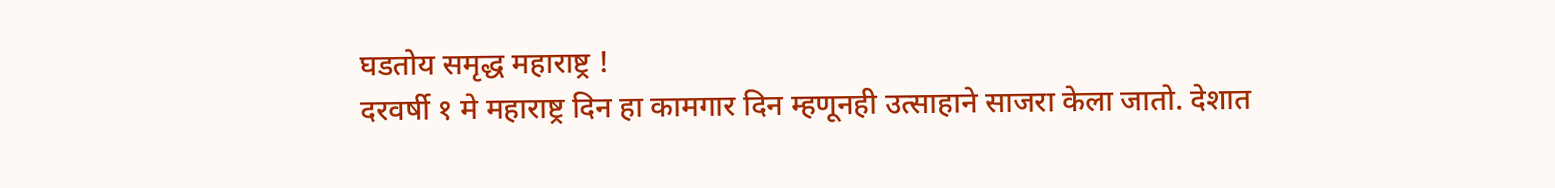घडतोय समृद्ध महाराष्ट्र !
दरवर्षी १ मे महाराष्ट्र दिन हा कामगार दिन म्हणूनही उत्साहाने साजरा केला जातो. देशात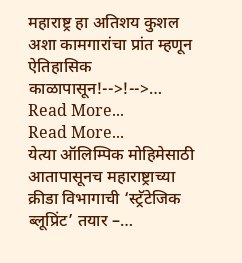महाराष्ट्र हा अतिशय कुशल अशा कामगारांचा प्रांत म्हणून ऐतिहासिक काळापासून!-->!-->…
Read More...
Read More...
येत्या ऑलिम्पिक मोहिमेसाठी आतापासूनच महाराष्ट्राच्या क्रीडा विभागाची ‘स्ट्रॅटेजिक ब्लूप्रिंट’ तयार –…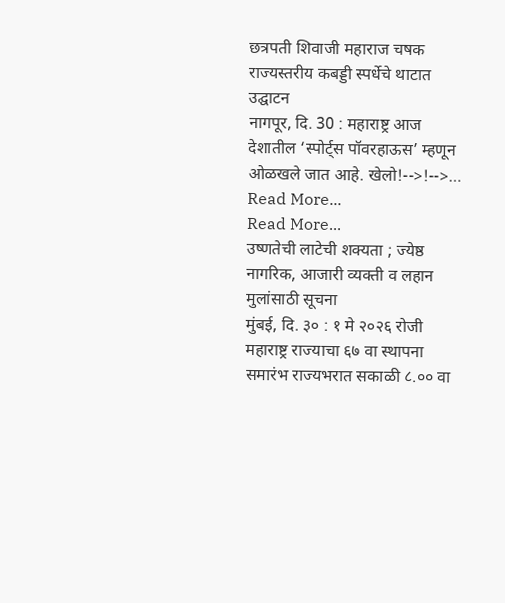छत्रपती शिवाजी महाराज चषक राज्यस्तरीय कबड्डी स्पर्धेचे थाटात उद्घाटन
नागपूर, दि. 30 : महाराष्ट्र आज देशातील ‘स्पोर्ट्स पॉवरहाऊस’ म्हणून ओळखले जात आहे. खेलो!-->!-->…
Read More...
Read More...
उष्णतेची लाटेची शक्यता ; ज्येष्ठ नागरिक, आजारी व्यक्ती व लहान मुलांसाठी सूचना
मुंबई, दि. ३० : १ मे २०२६ रोजी महाराष्ट्र राज्याचा ६७ वा स्थापना समारंभ राज्यभरात सकाळी ८.०० वा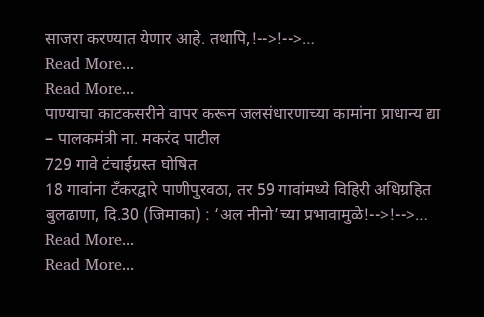साजरा करण्यात येणार आहे. तथापि,!-->!-->…
Read More...
Read More...
पाण्याचा काटकसरीने वापर करून जलसंधारणाच्या कामांना प्राधान्य द्या – पालकमंत्री ना. मकरंद पाटील
729 गावे टंचाईग्रस्त घोषित
18 गावांना टँकरद्वारे पाणीपुरवठा, तर 59 गावांमध्ये विहिरी अधिग्रहित
बुलढाणा, दि.30 (जिमाका) : ‘अल नीनो’च्या प्रभावामुळे!-->!-->…
Read More...
Read More...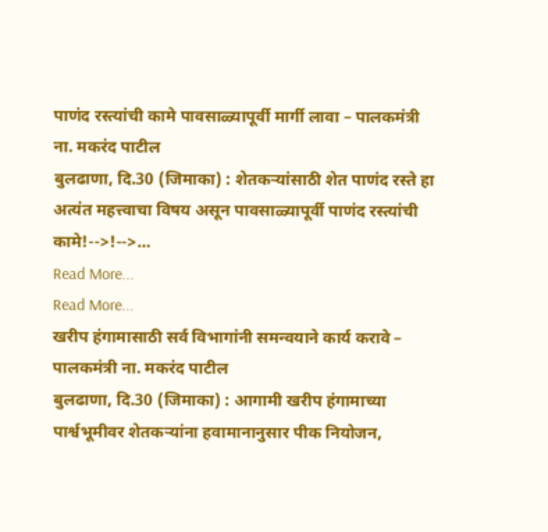पाणंद रस्त्यांची कामे पावसाळ्यापूर्वी मार्गी लावा – पालकमंत्री ना. मकरंद पाटील
बुलढाणा, दि.30 (जिमाका) : शेतकऱ्यांसाठी शेत पाणंद रस्ते हा अत्यंत महत्त्वाचा विषय असून पावसाळ्यापूर्वी पाणंद रस्त्यांची कामे!-->!-->…
Read More...
Read More...
खरीप हंगामासाठी सर्व विभागांनी समन्वयाने कार्य करावे – पालकमंत्री ना. मकरंद पाटील
बुलढाणा, दि.30 (जिमाका) : आगामी खरीप हंगामाच्या पार्श्वभूमीवर शेतकऱ्यांना हवामानानुसार पीक नियोजन,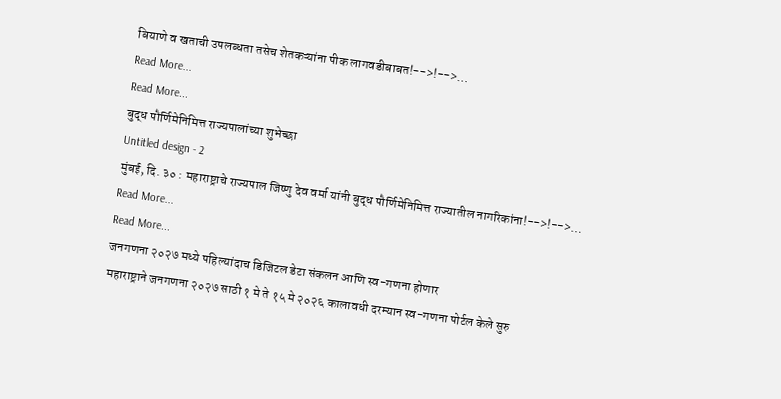बियाणे व खताची उपलब्धता तसेच शेतकऱ्यांना पीक लागवडीबाबत!-->!-->…
Read More...
Read More...
बुद्ध पौर्णिमेनिमित्त राज्यपालांच्या शुभेच्छा
Untitled design - 2
मुंबई, दि. ३० : महाराष्ट्राचे राज्यपाल जिष्णु देव वर्मा यांनी बुद्ध पौर्णिमेनिमित्त राज्यातील नागरिकांना!-->!-->…
Read More...
Read More...
जनगणना २०२७ मध्ये पहिल्यांदाच डिजिटल डेटा संकलन आणि स्व-गणना होणार
महाराष्ट्राने जनगणना २०२७ साठी १ मे ते १५ मे २०२६ कालावधी दरम्यान स्व-गणना पोर्टल केले सुरु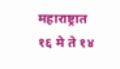महाराष्ट्रात १६ मे ते १४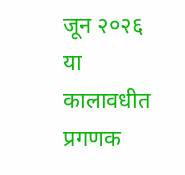जून २०२६ या कालावधीत प्रगणक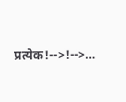प्रत्येक!-->!-->…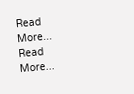Read More...
Read More...